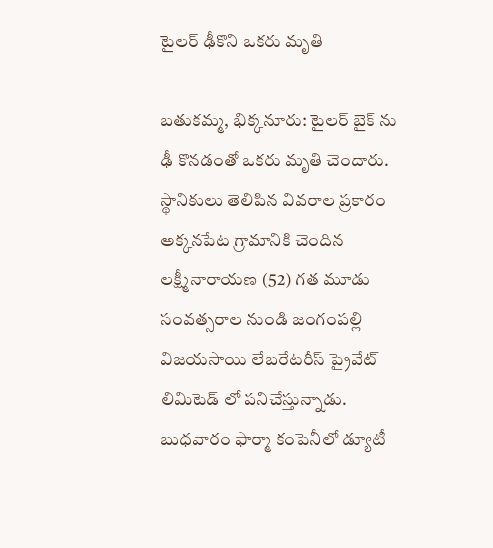టైలర్ ఢీకొని ఒకరు మృతి

బతుకమ్మ, భిక్కనూరు: టైలర్ బైక్ ను ఢీ కొనడంతో ఒకరు మృతి చెందారు. స్థానికులు తెలిపిన వివరాల ప్రకారం అక్కనపేట గ్రామానికి చెందిన లక్ష్మీనారాయణ (52) గత మూడు సంవత్సరాల నుండి జంగంపల్లి విజయసాయి లేబరేటరీస్ ప్రైవేట్ లిమిటెడ్ లో పనిచేస్తున్నాడు. బుధవారం ఫార్మా కంపెనీలో డ్యూటీ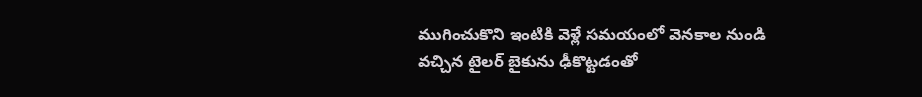ముగించుకొని ఇంటికి వెళ్లే సమయంలో వెనకాల నుండి వచ్చిన టైలర్ బైకును ఢీకొట్టడంతో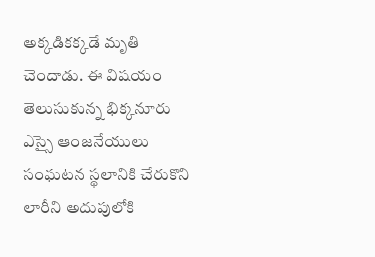అక్కడికక్కడే మృతి చెందాడు. ఈ విషయం తెలుసుకున్న భిక్కనూరు ఎస్సై ఆంజనేయులు సంఘటన స్థలానికి చేరుకొని లారీని అదుపులోకి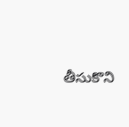తీసుకొని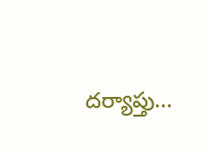దర్యాప్తు...